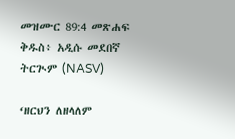መዝሙር 89:4 መጽሐፍ ቅዱስ፥ አዲሱ መደበኛ ትርጒም (NASV)

‘ዘርህን ለዘላለም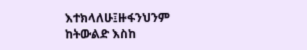እተክላለሁ፤ዙፋንህንም ከትውልድ እስከ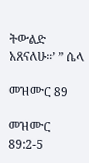ትውልድ አጸናለሁ።’ ” ሴላ

መዝሙር 89

መዝሙር 89:2-5